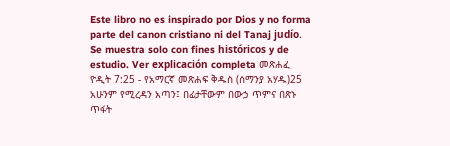Este libro no es inspirado por Dios y no forma parte del canon cristiano ni del Tanaj judío. Se muestra solo con fines históricos y de estudio. Ver explicación completa መጽሐፈ ዮዲት 7:25 - የአማርኛ መጽሐፍ ቅዱስ (ሰማንያ አሃዱ)25 አሁንም የሚረዳን አጣን፤ በፊታቸውም በውኃ ጥምና በጽኑ ጥፋት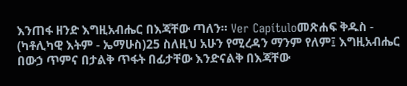እንጠፋ ዘንድ እግዚአብሔር በእጃቸው ጣለን። Ver Capítuloመጽሐፍ ቅዱስ - (ካቶሊካዊ እትም - ኤማሁስ)25 ስለዚህ አሁን የሚረዳን ማንም የለም፤ እግዚአብሔር በውኃ ጥምና በታልቅ ጥፋት በፊታቸው እንድናልቅ በእጃቸው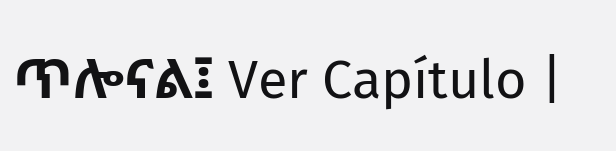ጥሎናል፤ Ver Capítulo |